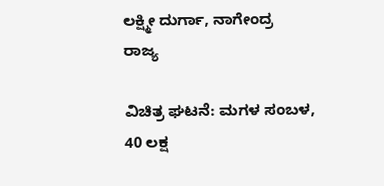ಲಕ್ಷ್ಮೀ ದುರ್ಗಾ, ನಾಗೇಂದ್ರ
ರಾಜ್ಯ

ವಿಚಿತ್ರ ಘಟನೆ: ಮಗಳ ಸಂಬಳ, 40 ಲಕ್ಷ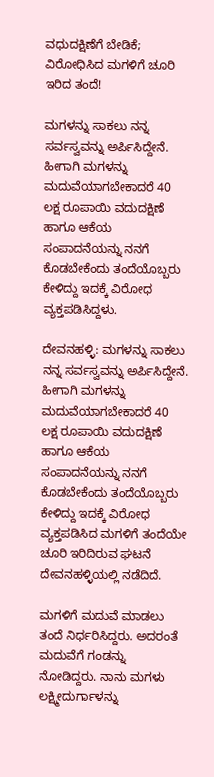ವಧುದಕ್ಷಿಣೆಗೆ ಬೇಡಿಕೆ; ವಿರೋಧಿಸಿದ ಮಗಳಿಗೆ ಚೂರಿ ಇರಿದ ತಂದೆ!

ಮಗಳನ್ನು ಸಾಕಲು ನನ್ನ ಸರ್ವಸ್ವವನ್ನು ಅರ್ಪಿಸಿದ್ದೇನೆ. ಹೀಗಾಗಿ ಮಗಳನ್ನು ಮದುವೆಯಾಗಬೇಕಾದರೆ 40 ಲಕ್ಷ ರೂಪಾಯಿ ವದುದಕ್ಷಿಣೆ ಹಾಗೂ ಆಕೆಯ ಸಂಪಾದನೆಯನ್ನು ನನಗೆ ಕೊಡಬೇಕೆಂದು ತಂದೆಯೊಬ್ಬರು ಕೇಳಿದ್ದು ಇದಕ್ಕೆ ವಿರೋಧ ವ್ಯಕ್ತಪಡಿಸಿದ್ದಳು.

ದೇವನಹಳ್ಳಿ: ಮಗಳನ್ನು ಸಾಕಲು ನನ್ನ ಸರ್ವಸ್ವವನ್ನು ಅರ್ಪಿಸಿದ್ದೇನೆ. ಹೀಗಾಗಿ ಮಗಳನ್ನು ಮದುವೆಯಾಗಬೇಕಾದರೆ 40 ಲಕ್ಷ ರೂಪಾಯಿ ವದುದಕ್ಷಿಣೆ ಹಾಗೂ ಆಕೆಯ ಸಂಪಾದನೆಯನ್ನು ನನಗೆ ಕೊಡಬೇಕೆಂದು ತಂದೆಯೊಬ್ಬರು ಕೇಳಿದ್ದು ಇದಕ್ಕೆ ವಿರೋಧ ವ್ಯಕ್ತಪಡಿಸಿದ ಮಗಳಿಗೆ ತಂದೆಯೇ ಚೂರಿ ಇರಿದಿರುವ ಘಟನೆ ದೇವನಹಳ್ಳಿಯಲ್ಲಿ ನಡೆದಿದೆ.

ಮಗಳಿಗೆ ಮದುವೆ ಮಾಡಲು ತಂದೆ ನಿರ್ಧರಿಸಿದ್ದರು. ಅದರಂತೆ ಮದುವೆಗೆ ಗಂಡನ್ನು ನೋಡಿದ್ದರು. ನಾನು ಮಗಳು ಲಕ್ಷ್ಮೀದುರ್ಗಾಳನ್ನು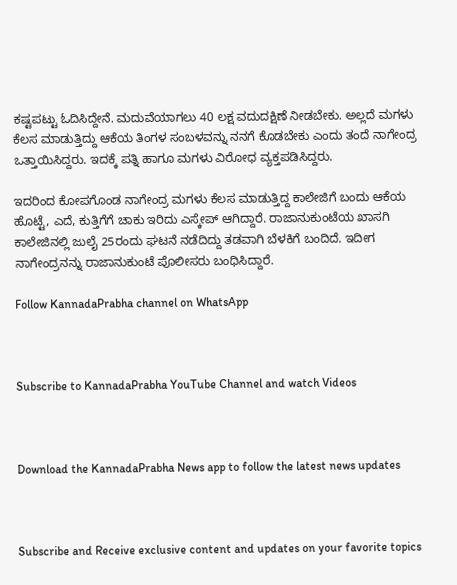ಕಷ್ಟಪಟ್ಟು ಓದಿಸಿದ್ದೇನೆ. ಮದುವೆಯಾಗಲು 40 ಲಕ್ಷ ವದುದಕ್ಷಿಣೆ ನೀಡಬೇಕು. ಅಲ್ಲದೆ ಮಗಳು ಕೆಲಸ ಮಾಡುತ್ತಿದ್ದು ಆಕೆಯ ತಿಂಗಳ ಸಂಬಳವನ್ನು ನನಗೆ ಕೊಡಬೇಕು ಎಂದು ತಂದೆ ನಾಗೇಂದ್ರ ಒತ್ತಾಯಿಸಿದ್ದರು. ಇದಕ್ಕೆ ಪತ್ನಿ ಹಾಗೂ ಮಗಳು ವಿರೋಧ ವ್ಯಕ್ತಪಡಿಸಿದ್ದರು.

ಇದರಿಂದ ಕೋಪಗೊಂಡ ನಾಗೇಂದ್ರ ಮಗಳು ಕೆಲಸ ಮಾಡುತ್ತಿದ್ದ ಕಾಲೇಜಿಗೆ ಬಂದು ಆಕೆಯ ಹೊಟ್ಟೆ, ಎದೆ, ಕುತ್ತಿಗೆಗೆ ಚಾಕು ಇರಿದು ಎಸ್ಕೇಪ್ ಆಗಿದ್ದಾರೆ. ರಾಜಾನುಕುಂಟೆಯ ಖಾಸಗಿ ಕಾಲೇಜಿನಲ್ಲಿ ಜುಲೈ 25ರಂದು ಘಟನೆ ನಡೆದಿದ್ದು ತಡವಾಗಿ ಬೆಳಕಿಗೆ ಬಂದಿದೆ. ಇದೀಗ ನಾಗೇಂದ್ರನನ್ನು ರಾಜಾನುಕುಂಟೆ ಪೊಲೀಸರು ಬಂಧಿಸಿದ್ದಾರೆ.

Follow KannadaPrabha channel on WhatsApp



Subscribe to KannadaPrabha YouTube Channel and watch Videos



Download the KannadaPrabha News app to follow the latest news updates



Subscribe and Receive exclusive content and updates on your favorite topics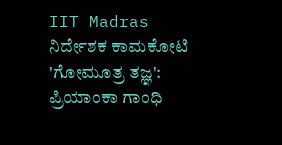IIT Madras ನಿರ್ದೇಶಕ ಕಾಮಕೋಟಿ 'ಗೋಮೂತ್ರ ತಜ್ಞ': ಪ್ರಿಯಾಂಕಾ ಗಾಂಧಿ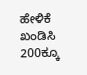ಹೇಳಿಕೆ ಖಂಡಿಸಿ 200ಕ್ಕೂ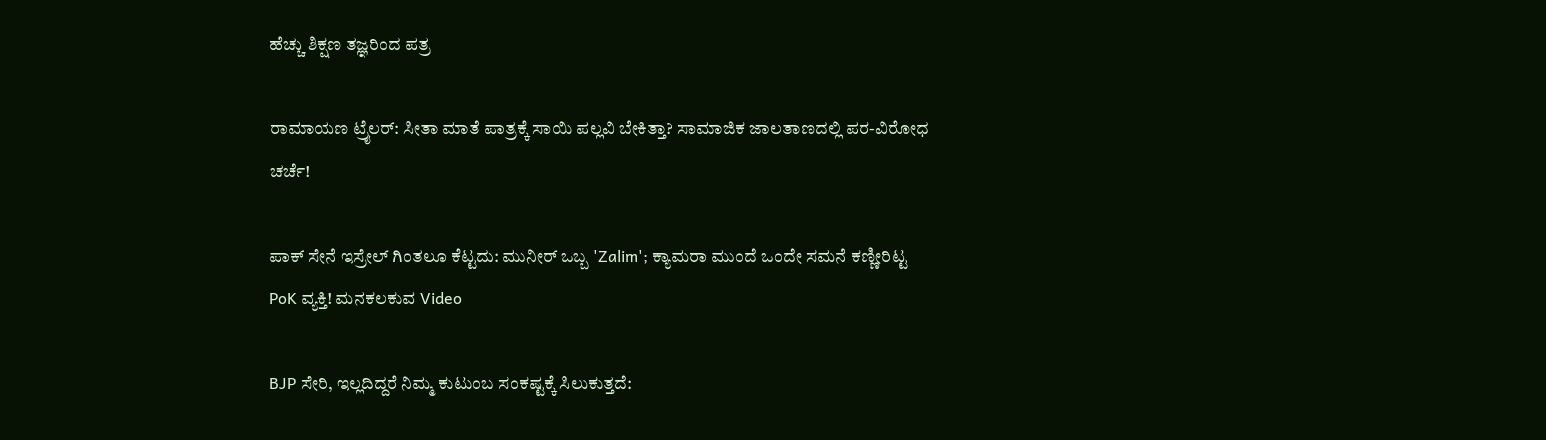ಹೆಚ್ಚು ಶಿಕ್ಷಣ ತಜ್ಞರಿಂದ ಪತ್ರ

ರಾಮಾಯಣ ಟ್ರೈಲರ್: ಸೀತಾ ಮಾತೆ ಪಾತ್ರಕ್ಕೆ ಸಾಯಿ ಪಲ್ಲವಿ ಬೇಕಿತ್ತಾ? ಸಾಮಾಜಿಕ ಜಾಲತಾಣದಲ್ಲಿ ಪರ-ವಿರೋಧ ಚರ್ಚೆ!

ಪಾಕ್ ಸೇನೆ ಇಸ್ರೇಲ್ ಗಿಂತಲೂ ಕೆಟ್ಟದು: ಮುನೀರ್ ಒಬ್ಬ 'Zalim'; ಕ್ಯಾಮರಾ ಮುಂದೆ ಒಂದೇ ಸಮನೆ ಕಣ್ಣೀರಿಟ್ಟ PoK ವ್ಯಕ್ತಿ! ಮನಕಲಕುವ Video

BJP ಸೇರಿ, ಇಲ್ಲದಿದ್ದರೆ ನಿಮ್ಮ ಕುಟುಂಬ ಸಂಕಷ್ಟಕ್ಕೆ ಸಿಲುಕುತ್ತದೆ: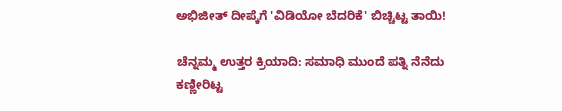ಅಭಿಜೀತ್ ದೀಪ್ಕೆಗೆ 'ವಿಡಿಯೋ ಬೆದರಿಕೆ' ಬಿಚ್ಚಿಟ್ಟ ತಾಯಿ!

ಚೆನ್ನಮ್ಮ ಉತ್ತರ ಕ್ರಿಯಾದಿ: ಸಮಾಧಿ ಮುಂದೆ ಪತ್ನಿ ನೆನೆದು ಕಣ್ಣೀರಿಟ್ಟ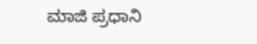ಮಾಜಿ ಪ್ರಧಾನಿ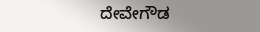ದೇವೇಗೌಡ